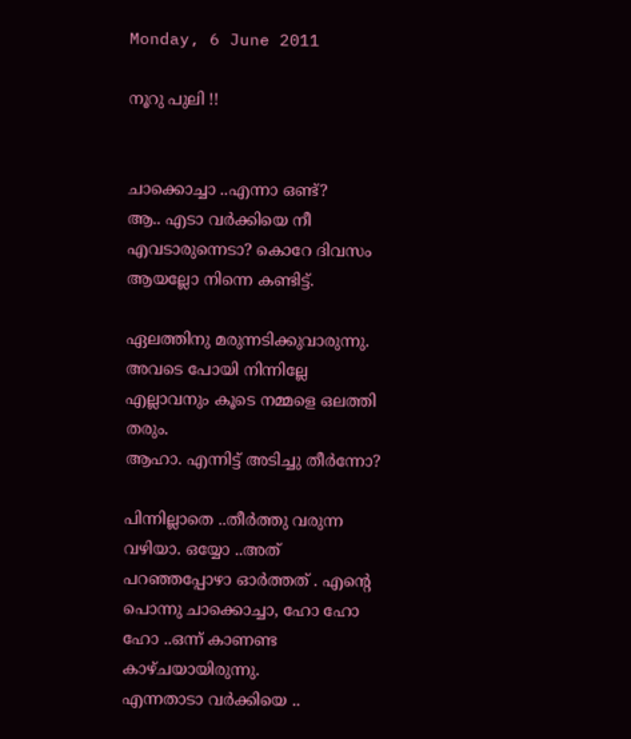Monday, 6 June 2011

നൂറു പുലി !!


ചാക്കൊച്ചാ ..എന്നാ ഒണ്ട്?
ആ.. എടാ വര്‍ക്കിയെ നീ എവടാരുന്നെടാ? കൊറേ ദിവസം ആയല്ലോ നിന്നെ കണ്ടിട്ട്.

ഏലത്തിനു മരുന്നടിക്കുവാരുന്നു. അവടെ പോയി നിന്നില്ലേ എല്ലാവനും കൂടെ നമ്മളെ ഒലത്തി തരും.
ആഹാ. എന്നിട്ട് അടിച്ചു തീര്‍ന്നോ?

പിന്നില്ലാതെ ..തീര്‍ത്തു വരുന്ന വഴിയാ. ഒയ്യോ ..അത് പറഞ്ഞപ്പോഴാ ഓര്‍ത്തത്‌ . എന്‍റെ പൊന്നു ചാക്കൊച്ചാ, ഹോ ഹോ ഹോ ..ഒന്ന് കാണണ്ട കാഴ്ചയായിരുന്നു.
എന്നതാടാ വര്‍ക്കിയെ ..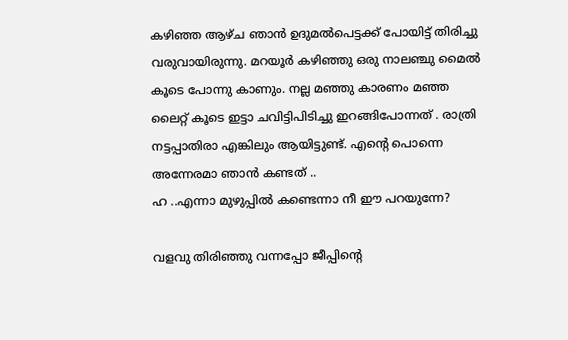കഴിഞ്ഞ ആഴ്ച ഞാന്‍ ഉദുമല്‍പെട്ടക്ക് പോയിട്ട് തിരിച്ചു വരുവായിരുന്നു. മറയൂര്‍ കഴിഞ്ഞു ഒരു നാലഞ്ചു മൈല്‍ കൂടെ പോന്നു കാണും. നല്ല മഞ്ഞു കാരണം മഞ്ഞ ലൈറ്റ് കൂടെ ഇട്ടാ ചവിട്ടിപിടിച്ചു ഇറങ്ങിപോന്നത് . രാത്രി നട്ടപ്പാതിരാ എങ്കിലും ആയിട്ടുണ്ട്. എന്‍റെ പൊന്നെ അന്നേരമാ ഞാന്‍ കണ്ടത് ..
ഹ ..എന്നാ മുഴുപ്പില്‍ കണ്ടെന്നാ നീ ഈ പറയുന്നേ?

വളവു തിരിഞ്ഞു വന്നപ്പോ ജീപ്പിന്‍റെ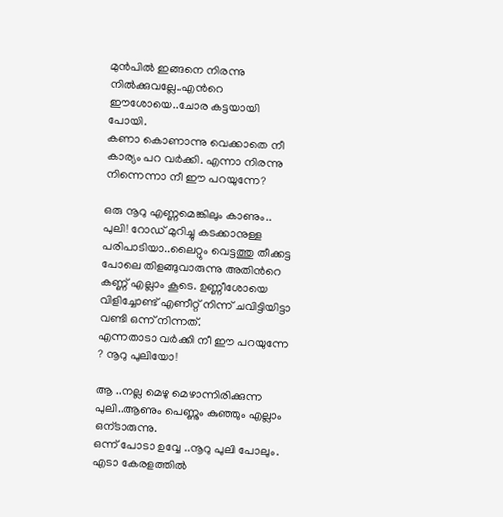മുന്‍പില്‍ ഇങ്ങനെ നിരന്നു നില്‍ക്കുവല്ലേ..എന്‍റെ ഈശോയെ..ചോര കട്ടയായി പോയി.
കണാ കൊണാന്നു വെക്കാതെ നീ കാര്യം പറ വര്‍ക്കി. എന്നാ നിരന്നു നിന്നെന്നാ നീ ഈ പറയുന്നേ?

ഒരു നൂറു എണ്ണമെങ്കിലും കാണും.. പുലി! റോഡ്‌ മുറിച്ചു കടക്കാനുള്ള പരിപാടിയാ..ലൈറ്റും വെട്ടത്തു തീക്കട്ട പോലെ തിളങ്ങുവാരുന്നു അതിന്‍റെ കണ്ണ് എല്ലാം കൂടെ. ഉണ്ണീശോയെ വിളിച്ചോണ്ട് എണീറ്റ്‌ നിന്ന് ചവിട്ടിയിട്ടാ വണ്ടി ഒന്ന് നിന്നത്.
എന്നതാടാ വര്‍ക്കി നീ ഈ പറയുന്നേ ? നൂറു പുലിയോ!

ആ ..നല്ല മെഴു മെഴാന്നിരിക്കുന്ന പുലി..ആണും പെണ്ണും കുഞ്ഞും എല്ലാം ഒന്ടാരുന്നു.
ഒന്ന് പോടാ ഉവ്വേ ..നൂറു പുലി പോലും. എടാ കേരളത്തില്‍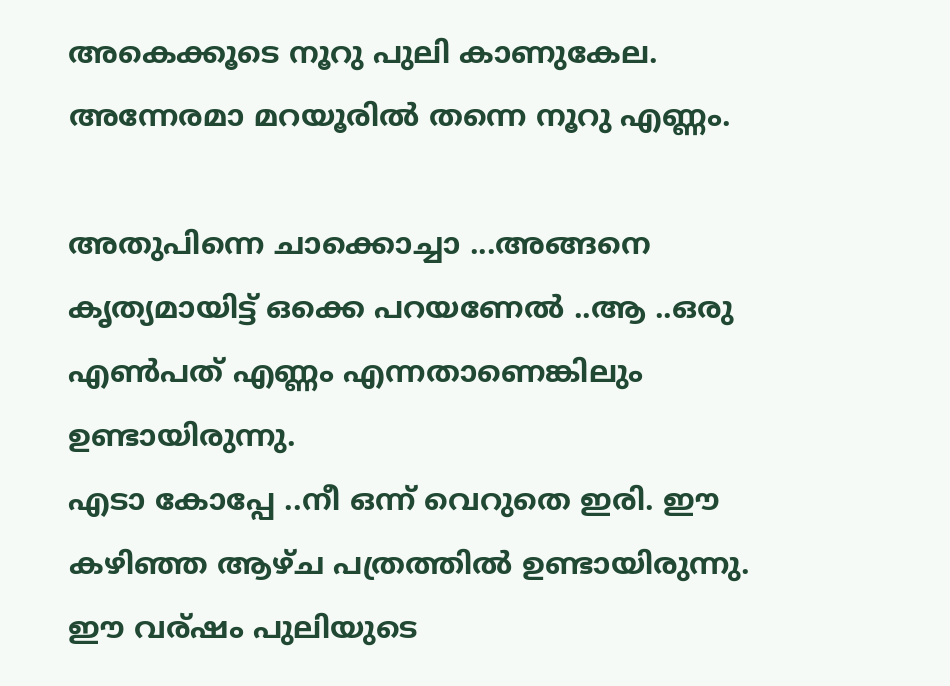അകെക്കൂടെ നൂറു പുലി കാണുകേല. അന്നേരമാ മറയൂരില്‍ തന്നെ നൂറു എണ്ണം.

അതുപിന്നെ ചാക്കൊച്ചാ ...അങ്ങനെ കൃത്യമായിട്ട്‌ ഒക്കെ പറയണേല്‍ ..ആ ..ഒരു എണ്‍പത് എണ്ണം എന്നതാണെങ്കിലും ഉണ്ടായിരുന്നു.
എടാ കോപ്പേ ..നീ ഒന്ന് വെറുതെ ഇരി. ഈ കഴിഞ്ഞ ആഴ്ച പത്രത്തില്‍ ഉണ്ടായിരുന്നു. ഈ വര്ഷം പുലിയുടെ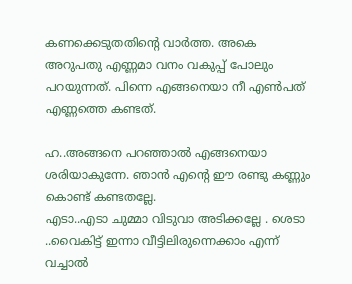കണക്കെടുതതിന്റെ വാര്‍ത്ത. അകെ അറുപതു എണ്ണമാ വനം വകുപ്പ് പോലും പറയുന്നത്. പിന്നെ എങ്ങനെയാ നീ എണ്‍പത് എണ്ണത്തെ കണ്ടത്.

ഹ..അങ്ങനെ പറഞ്ഞാല്‍ എങ്ങനെയാ ശരിയാകുന്നേ. ഞാന്‍ എന്‍റെ ഈ രണ്ടു കണ്ണും കൊണ്ട് കണ്ടതല്ലേ.
എടാ..എടാ ചുമ്മാ വിടുവാ അടിക്കല്ലേ . ശെടാ ..വൈകിട്ട് ഇന്നാ വീട്ടിലിരുന്നെക്കാം എന്ന് വച്ചാല്‍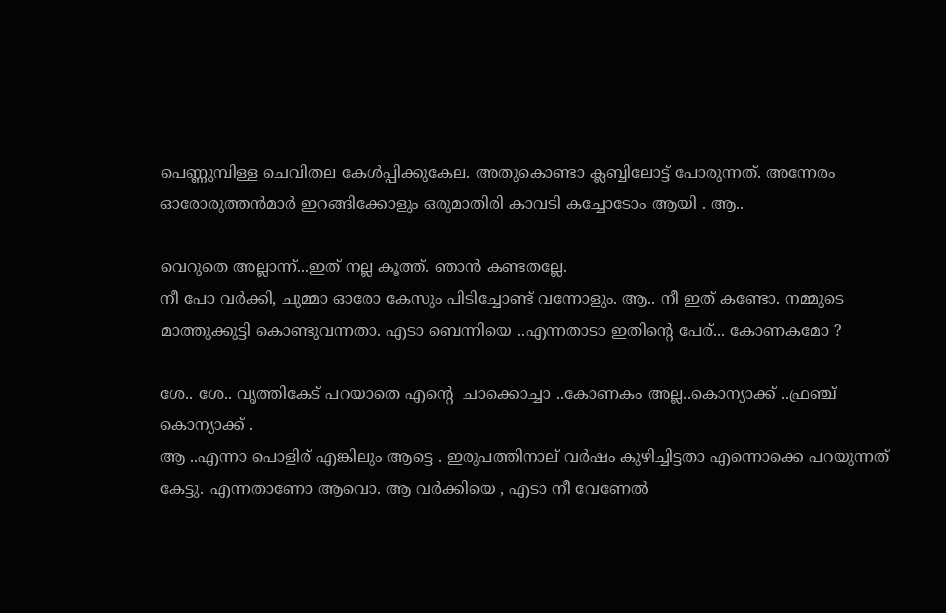പെണ്ണുമ്പിള്ള ചെവിതല കേള്‍പ്പിക്കുകേല. അതുകൊണ്ടാ ക്ലബ്ബിലോട്ട് പോരുന്നത്. അന്നേരം ഓരോരുത്തന്‍മാര്‍ ഇറങ്ങിക്കോളും ഒരുമാതിരി കാവടി കച്ചോടോം ആയി . ആ..

വെറുതെ അല്ലാന്ന്...ഇത് നല്ല കൂത്ത്. ഞാന്‍ കണ്ടതല്ലേ.
നീ പോ വര്‍ക്കി, ചുമ്മാ ഓരോ കേസും പിടിച്ചോണ്ട് വന്നോളും. ആ.. നീ ഇത് കണ്ടോ. നമ്മുടെ മാത്തുക്കുട്ടി കൊണ്ടുവന്നതാ. എടാ ബെന്നിയെ ..എന്നതാടാ ഇതിന്‍റെ പേര്... കോണകമോ ?

ശേ.. ശേ.. വൃത്തികേട് പറയാതെ എന്‍റെ  ചാക്കൊച്ചാ ..കോണകം അല്ല..കൊന്യാക്ക് ..ഫ്രഞ്ച് കൊന്യാക്ക് .
ആ ..എന്നാ പൊളിര് എങ്കിലും ആട്ടെ . ഇരുപത്തിനാല് വര്‍ഷം കുഴിച്ചിട്ടതാ എന്നൊക്കെ പറയുന്നത് കേട്ടു. എന്നതാണോ ആവൊ. ആ വര്‍ക്കിയെ , എടാ നീ വേണേല്‍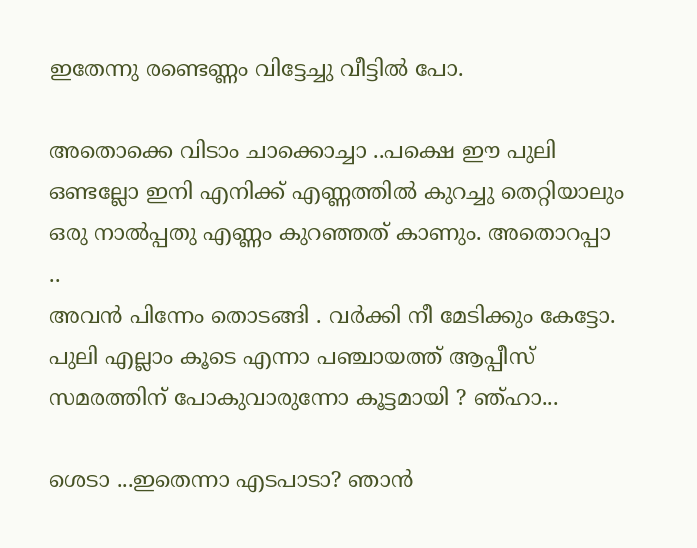ഇതേന്നു രണ്ടെണ്ണം വിട്ടേച്ചു വീട്ടില്‍ പോ.

അതൊക്കെ വിടാം ചാക്കൊച്ചാ ..പക്ഷെ ഈ പുലി ഒണ്ടല്ലോ ഇനി എനിക്ക് എണ്ണത്തില്‍ കുറച്ചു തെറ്റിയാലും ഒരു നാല്‍പ്പതു എണ്ണം കുറഞ്ഞത്‌ കാണും. അതൊറപ്പാ ..
അവന്‍ പിന്നേം തൊടങ്ങി . വര്‍ക്കി നീ മേടിക്കും കേട്ടോ. പുലി എല്ലാം കൂടെ എന്നാ പഞ്ചായത്ത്‌ ആപ്പീസ് സമരത്തിന്‌ പോകുവാരുന്നോ കൂട്ടമായി ? ഞ്ഹാ...

ശെടാ ...ഇതെന്നാ എടപാടാ? ഞാന്‍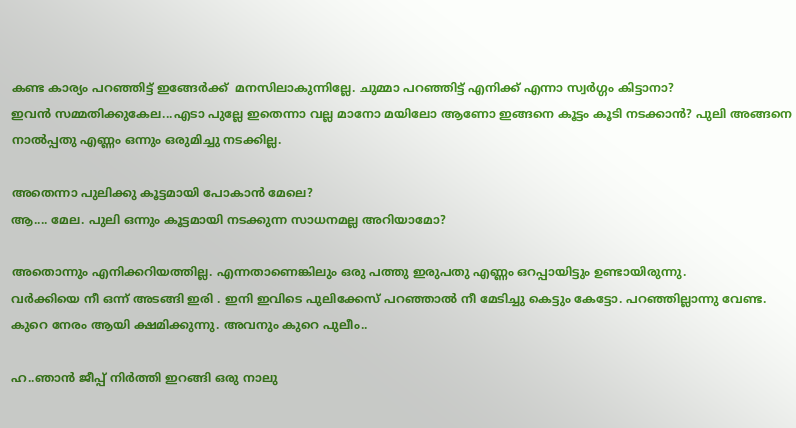കണ്ട കാര്യം പറഞ്ഞിട്ട് ഇങ്ങേര്‍ക്ക്  മനസിലാകുന്നില്ലേ. ചുമ്മാ പറഞ്ഞിട്ട് എനിക്ക് എന്നാ സ്വര്‍ഗ്ഗം കിട്ടാനാ?
ഇവന്‍ സമ്മതിക്കുകേല...എടാ പുല്ലേ ഇതെന്നാ വല്ല മാനോ മയിലോ ആണോ ഇങ്ങനെ കൂട്ടം കൂടി നടക്കാന്‍? പുലി അങ്ങനെ നാല്‍പ്പതു എണ്ണം ഒന്നും ഒരുമിച്ചു നടക്കില്ല.

അതെന്നാ പുലിക്കു കൂട്ടമായി പോകാന്‍ മേലെ?
ആ.... മേല. പുലി ഒന്നും കൂട്ടമായി നടക്കുന്ന സാധനമല്ല അറിയാമോ?

അതൊന്നും എനിക്കറിയത്തില്ല. എന്നതാണെങ്കിലും ഒരു പത്തു ഇരുപതു എണ്ണം ഒറപ്പായിട്ടും ഉണ്ടായിരുന്നു.
വര്‍ക്കിയെ നീ ഒന്ന് അടങ്ങി ഇരി . ഇനി ഇവിടെ പുലിക്കേസ് പറഞ്ഞാല്‍ നീ മേടിച്ചു കെട്ടും കേട്ടോ. പറഞ്ഞില്ലാന്നു വേണ്ട. കുറെ നേരം ആയി ക്ഷമിക്കുന്നു. അവനും കുറെ പുലീം..

ഹ..ഞാന്‍ ജീപ്പ് നിര്‍ത്തി ഇറങ്ങി ഒരു നാലു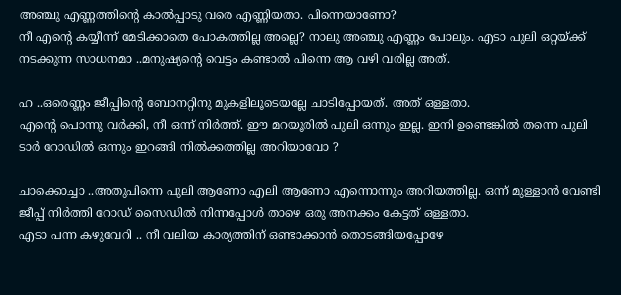അഞ്ചു എണ്ണത്തിന്റെ കാല്‍പ്പാടു വരെ എണ്ണിയതാ. പിന്നെയാണോ?
നീ എന്‍റെ കയ്യീന്ന് മേടിക്കാതെ പോകത്തില്ല അല്ലെ? നാലു അഞ്ചു എണ്ണം പോലും. എടാ പുലി ഒറ്റയ്ക്ക് നടക്കുന്ന സാധനമാ ..മനുഷ്യന്‍റെ വെട്ടം കണ്ടാല്‍ പിന്നെ ആ വഴി വരില്ല അത്.

ഹ ..ഒരെണ്ണം ജീപ്പിന്‍റെ ബോനറ്റിനു മുകളിലൂടെയല്ലേ ചാടിപ്പോയത്. അത് ഒള്ളതാ.
എന്‍റെ പൊന്നു വര്‍ക്കി, നീ ഒന്ന് നിര്‍ത്ത്. ഈ മറയൂരില്‍ പുലി ഒന്നും ഇല്ല. ഇനി ഉണ്ടെങ്കില്‍ തന്നെ പുലി ടാര്‍ റോഡില്‍ ഒന്നും ഇറങ്ങി നില്‍ക്കത്തില്ല അറിയാവോ ?

ചാക്കൊച്ചാ ..അതുപിന്നെ പുലി ആണോ എലി ആണോ എന്നൊന്നും അറിയത്തില്ല. ഒന്ന് മുള്ളാന്‍ വേണ്ടി ജീപ്പ് നിര്‍ത്തി റോഡ്‌ സൈഡില്‍ നിന്നപ്പോള്‍ താഴെ ഒരു അനക്കം കേട്ടത് ഒള്ളതാ.
എടാ പന്ന കഴുവേറി .. നീ വലിയ കാര്യത്തിന് ഒണ്ടാക്കാന്‍ തൊടങ്ങിയപ്പോഴേ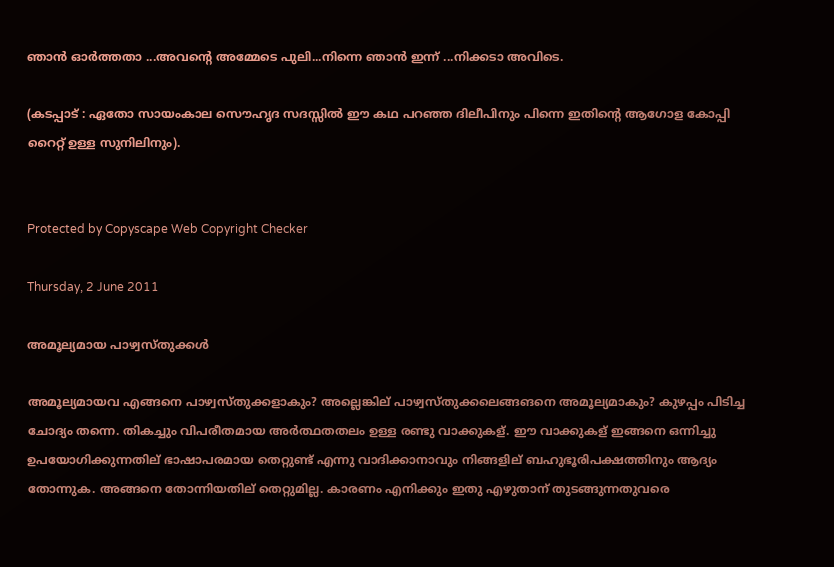ഞാന്‍ ഓര്‍ത്തതാ ...അവന്‍റെ അമ്മേടെ പുലി...നിന്നെ ഞാന്‍ ഇന്ന് ...നിക്കടാ അവിടെ.

(കടപ്പാട് : ഏതോ സായംകാല സൌഹൃദ സദസ്സില്‍ ഈ കഥ പറഞ്ഞ ദിലീപിനും പിന്നെ ഇതിന്‍റെ ആഗോള കോപ്പി റൈറ്റ് ഉള്ള സുനിലിനും).


Protected by Copyscape Web Copyright Checker

Thursday, 2 June 2011

അമൂല്യമായ പാഴ്വസ്തുക്കള്‍

അമൂല്യമായവ എങ്ങനെ പാഴ്വസ്തുക്കളാകും? അല്ലെങ്കില് പാഴ്വസ്തുക്കലെങ്ങങനെ അമൂല്യമാകും? കുഴപ്പം പിടിച്ച ചോദ്യം തന്നെ. തികച്ചും വിപരീതമായ അര്‍ത്ഥതതലം ഉള്ള രണ്ടു വാക്കുകള്. ഈ വാക്കുകള് ഇങ്ങനെ ഒന്നിച്ചു ഉപയോഗിക്കുന്നതില് ഭാഷാപരമായ തെറ്റുണ്ട് എന്നു വാദിക്കാനാവും നിങ്ങളില് ബഹുഭൂരിപക്ഷത്തിനും ആദ്യം തോന്നുക. അങ്ങനെ തോന്നിയതില് തെറ്റുമില്ല. കാരണം എനിക്കും ഇതു എഴുതാന് തുടങ്ങുന്നതുവരെ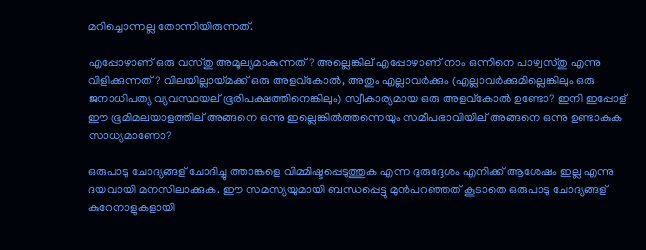മറിച്ചൊന്നല്ല തോന്നിയിരുന്നത്.

എപ്പോഴാണ് ഒരു വസ്തു അമൂല്യമാകുന്നത്? അല്ലെങ്കില് എപ്പോഴാണ് നാം ഒന്നിനെ പാഴ്വസ്തു എന്നു വിളിക്കുന്നത്? വിലയില്ലായ്മക്ക് ഒരു അളവ്കോല്‍, അതും എല്ലാവര്‍ക്കും (എല്ലാവര്‍ക്കുമില്ലെങ്കിലും ഒരു ജനാധിപത്യ വ്യവസ്ഥയല് ഭൂരിപക്ഷത്തിനെങ്കിലും) സ്വീകാര്യമായ ഒരു അളവ്കോല്‍ ഉണ്ടോ? ഇനി ഇപ്പോള് ഈ ഭൂമിമലയാളത്തില് അങ്ങനെ ഒന്നു ഇല്ലെങ്കില്‍ത്തന്നെയും സമീപഭാവിയില് അങ്ങനെ ഒന്നു ഉണ്ടാകുക സാധ്യമാണോ?

ഒരുപാടു ചോദ്യങ്ങള് ചോദിച്ചു ത്താങ്കളെ വിമ്മിഷ്ടപ്പെടുത്തുക എന്ന ദുരുദ്ദേശം എനിക്ക് ആശേഷം ഇല്ല എന്നു ദയവായി മനസിലാക്കുക. ഈ സമസ്യയുമായി ബന്ധപ്പെട്ടു മുന്‍പറഞ്ഞത്‌ കൂടാതെ ഒരുപാടു ചോദ്യങ്ങള് കുറേനാളുകളായി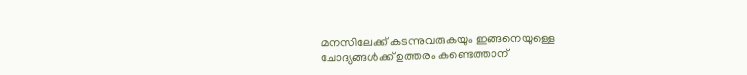മനസിലേക്ക് കടന്നുവരുകയും ഇങ്ങനെയുള്ളെ ചോദ്യങ്ങള്‍ക്ക് ഉത്തരം കണ്ടെത്താന്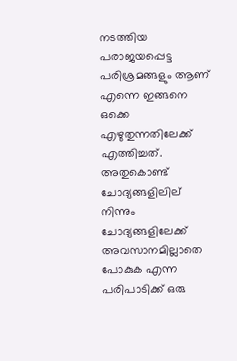നടത്തിയ പരാജയപ്പെട്ട പരിശ്രമങ്ങളും ആണ് എന്നെ ഇങ്ങനെ ഒക്കെ എഴുതുന്നതിലേക്ക് എത്തിച്ചത്. അതുകൊണ്ട് ചോദ്യങ്ങളിലില് നിന്നും ചോദ്യങ്ങളിലേക്ക് അവസാനമില്ലാതെ പോകുക എന്ന പരിപാടിക്ക് ഒരു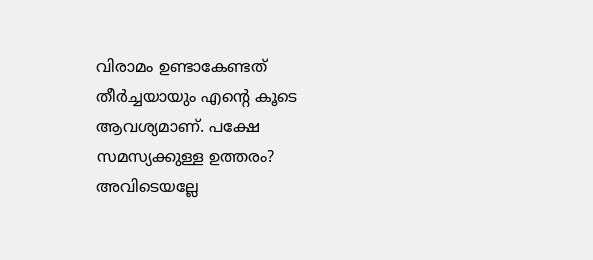വിരാമം ഉണ്ടാകേണ്ടത് തീര്‍ച്ചയായും എന്റെ കൂടെ ആവശ്യമാണ്. പക്ഷേ സമസ്യക്കുള്ള ഉത്തരം? അവിടെയല്ലേ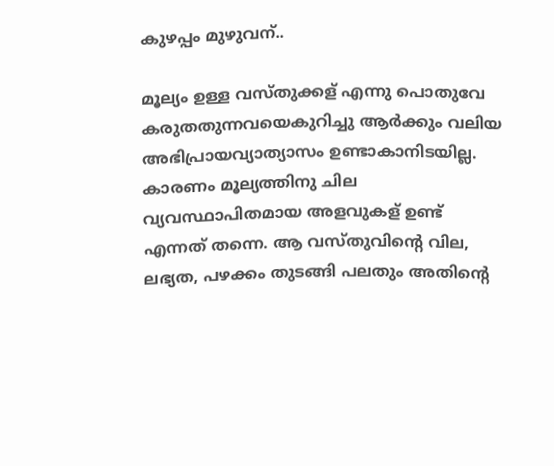കുഴപ്പം മുഴുവന്..

മൂല്യം ഉള്ള വസ്തുക്കള് എന്നു പൊതുവേ കരുതതുന്നവയെകുറിച്ചു ആര്‍ക്കും വലിയ അഭിപ്രായവ്യാത്യാസം ഉണ്ടാകാനിടയില്ല. കാരണം മൂല്യത്തിനു ചില വ്യവസ്ഥാപിതമായ അളവുകള് ഉണ്ട് എന്നത് തന്നെ. ആ വസ്തുവിന്റെ വില, ലഭ്യത, പഴക്കം തുടങ്ങി പലതും അതിന്റെ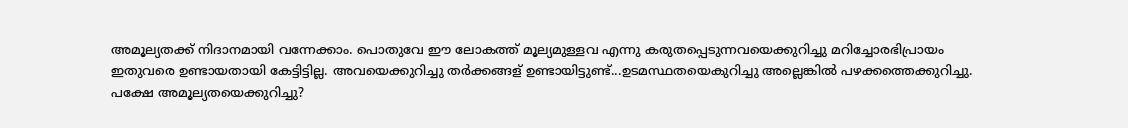അമൂല്യതക്ക് നിദാനമായി വന്നേക്കാം. പൊതുവേ ഈ ലോകത്ത് മൂല്യമുള്ളവ എന്നു കരുതപ്പെടുന്നവയെക്കുറിച്ചു മറിച്ചോരഭിപ്രായം ഇതുവരെ ഉണ്ടായതായി കേട്ടിട്ടില്ല. അവയെക്കുറിച്ചു തര്‍ക്കങ്ങള് ഉണ്ടായിട്ടുണ്ട്...ഉടമസ്ഥതയെകുറിച്ചു അല്ലെങ്കില്‍ പഴക്കത്തെക്കുറിച്ചു. പക്ഷേ അമൂല്യതയെക്കുറിച്ചു?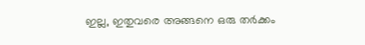ഇല്ല, ഇതുവരെ അങ്ങനെ ഒരു തര്‍ക്കം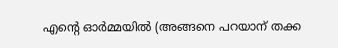എന്‍റെ ഓര്‍മ്മയില്‍ (അങ്ങനെ പറയാന് തക്ക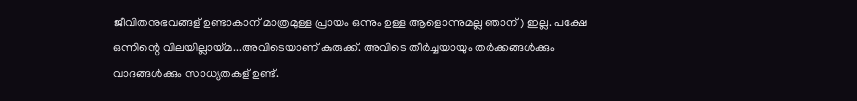ജീവിതനുഭവങ്ങള് ഉണ്ടാകാന് മാത്രമുള്ള പ്രായം ഒന്നും ഉള്ള ആളൊന്നുമല്ല ഞാന്) ഇല്ല. പക്ഷേ ഒന്നിന്റെ വിലയില്ലായ്മ...അവിടെയാണ് കുരുക്ക്. അവിടെ തീര്‍ച്ചയായും തര്‍ക്കങ്ങള്‍ക്കും വാദങ്ങള്‍ക്കും സാധ്യതകള് ഉണ്ട്.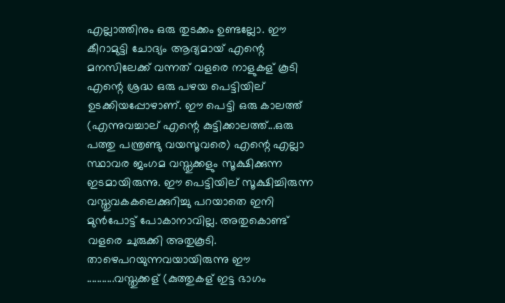എല്ലാത്തിനും ഒരു തുടക്കം ഉണ്ടല്ലോ. ഈ കീറാമുട്ടി ചോദ്യം ആദ്യമായ് എന്റെ മനസിലേക്ക് വന്നത് വളരെ നാളുകള് കൂടി എന്റെ ശ്രദ്ധ ഒരു പഴയ പെട്ടിയില് ഉടക്കിയപ്പോഴാണ്. ഈ പെട്ടി ഒരു കാലത്ത് (എന്നുവച്ചാല് എന്റെ കുട്ടിക്കാലത്ത്...ഒരു പത്തു പന്ത്രണ്ടു വയസൂവരെ) എന്റെ എല്ലാ സ്ഥാവര ജംഗമ വസ്തുക്കളും സൂക്ഷിക്കുന്ന ഇടമായിരുന്നു. ഈ പെട്ടിയില് സൂക്ഷിച്ചിരുന്ന വസ്തുവകകലെക്കുറിച്ചു പറയാതെ ഇനി മുന്‍പോട്ട് പോകാനാവില്ല. അതുകൊണ്ട് വളരെ ചുരുക്കി അതുകൂടി. താഴെപറയുന്നവയായിരുന്നു ഈ ...........വസ്തുക്കള് (കുത്തുകള് ഇട്ട ഭാഗം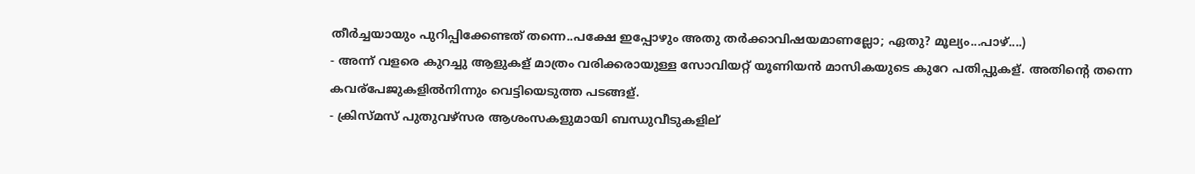തീര്‍ച്ചയായും പുറിപ്പിക്കേണ്ടത് തന്നെ..പക്ഷേ ഇപ്പോഴും അതു തര്‍ക്കാവിഷയമാണല്ലോ; ഏതു? മൂല്യം...പാഴ്....)
- അന്ന് വളരെ കുറച്ചു ആളുകള് മാത്രം വരിക്കരായുള്ള സോവിയറ്റ് യൂണിയന്‍ മാസികയുടെ കുറേ പതിപ്പുകള്. അതിന്റെ തന്നെ കവര്പേജുകളില്‍നിന്നും വെട്ടിയെടുത്ത പടങ്ങള്.
- ക്രിസ്മസ് പുതുവഴ്സര ആശംസകളുമായി ബന്ധുവീടുകളില്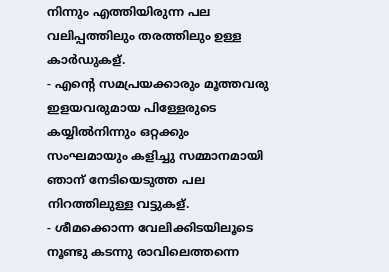നിന്നും എത്തിയിരുന്ന പല വലിപ്പത്തിലും തരത്തിലും ഉള്ള കാര്‍ഡുകള്.
- എന്റെ സമപ്രയക്കാരും മൂത്തവരു ഇളയവരുമായ പിള്ളേരുടെ കയ്യില്‍നിന്നും ഒറ്റക്കും സംഘമായും കളിച്ചു സമ്മാനമായി ഞാന് നേടിയെടുത്ത പല നിറത്തിലുള്ള വട്ടുകള്.
- ശീമക്കൊന്ന വേലിക്കിടയിലൂടെ നൂണ്ടു കടന്നു രാവിലെത്തന്നെ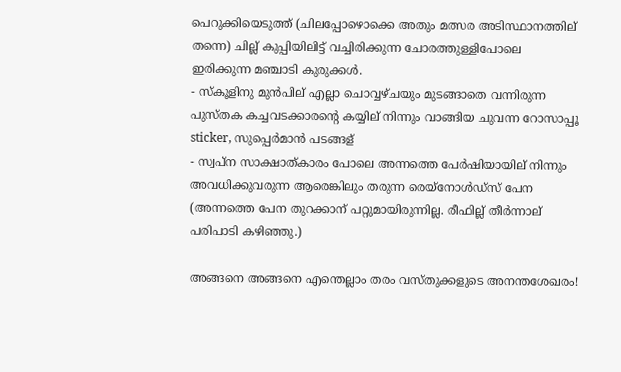പെറുക്കിയെടുത്ത് (ചിലപ്പോഴൊക്കെ അതും മത്സര അടിസ്ഥാനത്തില് തന്നെ) ചില്ല് കുപ്പിയിലിട്ട് വച്ചിരിക്കുന്ന ചോരത്തുള്ളിപോലെ ഇരിക്കുന്ന മഞ്ചാടി കുരുക്കള്‍.
- സ്കൂളിനു മുന്‍പില് എല്ലാ ചൊവ്വഴ്ചയും മുടങ്ങാതെ വന്നിരുന്ന പുസ്തക കച്ചവടക്കാരന്റെ കയ്യില് നിന്നും വാങ്ങിയ ചുവന്ന റോസാപ്പൂ sticker, സുപ്പെര്‍മാന്‍ പടങ്ങള്
- സ്വപ്ന സാക്ഷാത്കാരം പോലെ അന്നത്തെ പേര്‍ഷിയായില് നിന്നും അവധിക്കുവരുന്ന ആരെങ്കിലും തരുന്ന രെയ്‌നോള്‍ഡ്സ് പേന (അന്നത്തെ പേന തുറക്കാന് പറ്റുമായിരുന്നില്ല. രീഫില്ല് തീര്‍ന്നാല് പരിപാടി കഴിഞ്ഞു.)

അങ്ങനെ അങ്ങനെ എന്തെല്ലാം തരം വസ്തുക്കളുടെ അനന്തശേഖരം!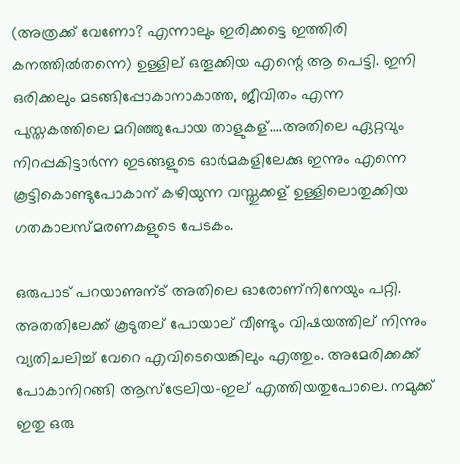(അത്രക്ക് വേണോ? എന്നാലും ഇരിക്കട്ടെ ഇത്തിരി കനത്തില്‍തന്നെ) ഉള്ളില് ഒതൂക്കിയ എന്റെ ആ പെട്ടി. ഇനി ഒരിക്കലും മടങ്ങിപ്പോകാനാകാത്ത, ജീവിതം എന്ന പുസ്തകത്തിലെ മറിഞ്ഞുപോയ താളുകള്....അതിലെ ഏറ്റവും നിറപ്പകിട്ടാര്‍ന്ന ഇടങ്ങളുടെ ഓര്‍മകളിലേക്കു ഇന്നും എന്നെ കൂട്ടികൊണ്ടുപോകാന് കഴിയുന്ന വസ്തുക്കള് ഉള്ളിലൊതുക്കിയ ഗതകാലസ്മരണകളുടെ പേടകം.

ഒരുപാട് പറയാണുന്ട് അതിലെ ഓരോണ്നിനേയും പറ്റി. അതതിലേക്ക് കൂടുതല് പോയാല് വീണ്ടും വിഷയത്തില് നിന്നും വ്യതിചലിച്ച് വേറെ എവിടെയെങ്കിലും എത്തും. അമേരിക്കക്ക് പോകാനിറങ്ങി ആസ്ട്രേലിയ-ഇല് എത്തിയതുപോലെ. നമുക്ക് ഇതു ഒരു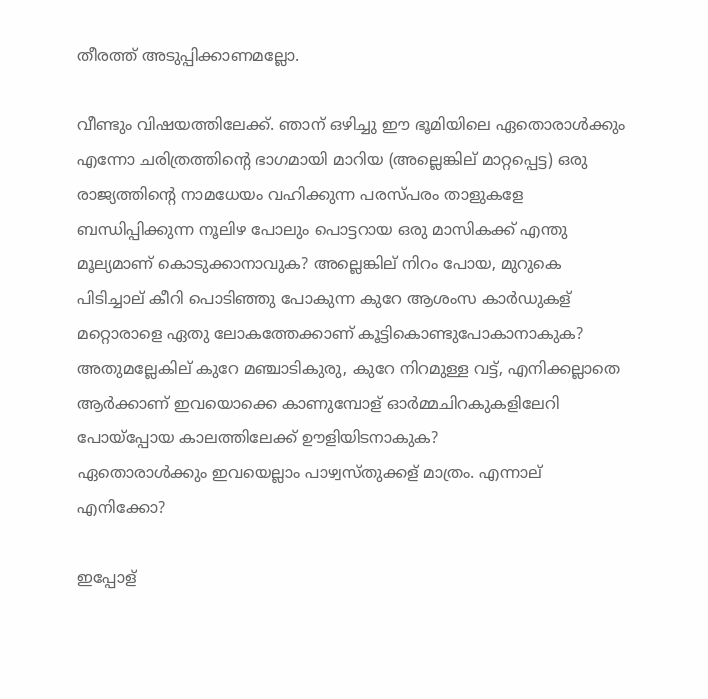തീരത്ത് അടുപ്പിക്കാണമല്ലോ.

വീണ്ടും വിഷയത്തിലേക്ക്. ഞാന് ഒഴിച്ചു ഈ ഭൂമിയിലെ ഏതൊരാള്‍ക്കും എന്നോ ചരിത്രത്തിന്റെ ഭാഗമായി മാറിയ (അല്ലെങ്കില് മാറ്റപ്പെട്ട) ഒരു രാജ്യത്തിന്റെ നാമധേയം വഹിക്കുന്ന പരസ്പരം താളുകളേ ബന്ധിപ്പിക്കുന്ന നൂലിഴ പോലും പൊട്ടറായ ഒരു മാസികക്ക് എന്തു മൂല്യമാണ് കൊടുക്കാനാവുക? അല്ലെങ്കില് നിറം പോയ, മുറുകെ പിടിച്ചാല് കീറി പൊടിഞ്ഞു പോകുന്ന കുറേ ആശംസ കാര്‍ഡുകള് മറ്റൊരാളെ ഏതു ലോകത്തേക്കാണ് കൂട്ടികൊണ്ടുപോകാനാകുക? അതുമല്ലേകില് കുറേ മഞ്ചാടികുരു, കുറേ നിറമുള്ള വട്ട്, എനിക്കല്ലാതെ ആര്‍ക്കാണ് ഇവയൊക്കെ കാണുമ്പോള് ഓര്‍മ്മചിറകുകളിലേറി പോയ്പ്പോയ കാലത്തിലേക്ക് ഊളിയിടനാകുക?
ഏതൊരാള്‍ക്കും ഇവയെല്ലാം പാഴ്വസ്തുക്കള് മാത്രം. എന്നാല് എനിക്കോ?

ഇപ്പോള്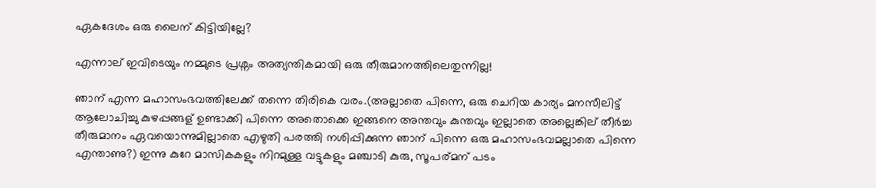ഏകദേശം ഒരു ലൈന് കിട്ടിയില്ലേ?

എന്നാല് ഇവിടെയും നമ്മുടെ പ്രശ്നം അത്യന്തികമായി ഒരു തീരുമാനത്തിലെതുന്നില്ല!

ഞാന് എന്ന മഹാസംഭവത്തിലേക്ക് തന്നെ തിരികെ വരം.(അല്ലാതെ പിന്നെ, ഒരു ചെറിയ കാര്യം മനസീലിട്ട് ആലോചിച്ചു കുഴപ്പങ്ങള് ഉണ്ടാക്കി പിന്നെ അതൊക്കെ ഇങ്ങനെ അന്തവും കുന്തവും ഇല്ലാതെ അല്ലെങ്കില് തീര്‍ച്ച തീരുമാനം ഏവയൊന്നുമില്ലാതെ എഴുതി പരത്തി നശിപ്പിക്കുന്ന ഞാന് പിന്നെ ഒരു മഹാസംഭവമല്ലാതെ പിന്നെ എന്താണു?) ഇന്നു കുറേ മാസികകളും നിറമുള്ള വട്ടുകളും മഞ്ചാടി കുരു, സൂപര്‌മന് പടം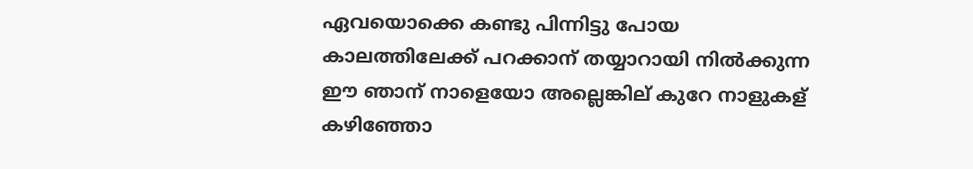ഏവയൊക്കെ കണ്ടു പിന്നിട്ടു പോയ കാലത്തിലേക്ക് പറക്കാന് തയ്യാറായി നില്‍ക്കുന്ന ഈ ഞാന് നാളെയോ അല്ലെങ്കില് കുറേ നാളുകള് കഴിഞ്ഞോ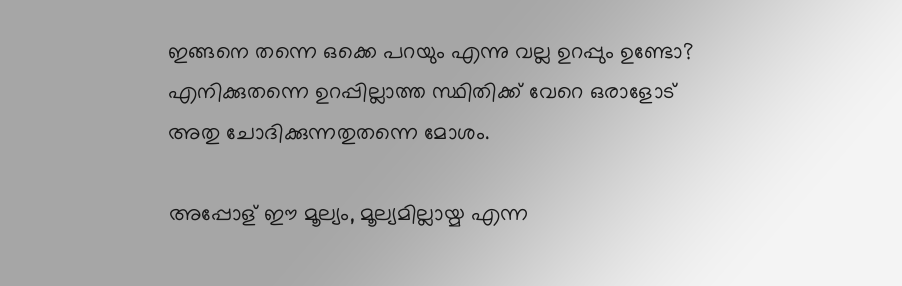ഇങ്ങനെ തന്നെ ഒക്കെ പറയും എന്നു വല്ല ഉറപ്പും ഉണ്ടോ? എനിക്കുതന്നെ ഉറപ്പില്ലാത്ത സ്ഥിതിക്ക് വേറെ ഒരാളോട് അതു ചോദിക്കുന്നതുതന്നെ മോശം.

അപ്പോള് ഈ മൂല്യം, മൂല്യമില്ലായ്മ എന്ന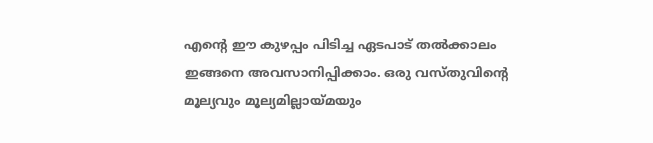എന്റെ ഈ കുഴപ്പം പിടിച്ച ഏടപാട് തല്‍ക്കാലം ഇങ്ങനെ അവസാനിപ്പിക്കാം. ഒരു വസ്തുവിന്റെ മൂല്യവും മൂല്യമില്ലായ്മയും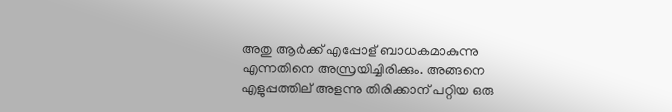അതു ആര്‍ക്ക് എപ്പോള് ബാധകമാകുന്നു എന്നതിനെ അസ്രയിച്ചിരിക്കും. അങ്ങനെ എളുപ്പത്തില് അളന്നു തിരിക്കാന് പറ്റിയ ഒരു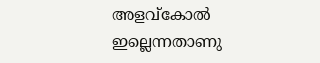അളവ്കോല്‍ ഇല്ലെന്നതാണു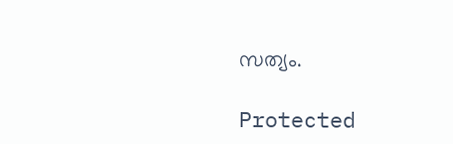സത്യം.

Protected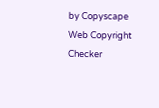by Copyscape Web Copyright Checker